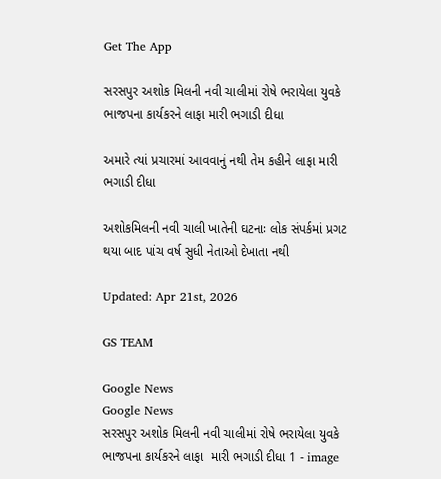Get The App

સરસપુર અશોક મિલની નવી ચાલીમાં રોષે ભરાયેલા યુવકે ભાજપના કાર્યકરને લાફા મારી ભગાડી દીધા

અમારે ત્યાં પ્રચારમાં આવવાનું નથી તેમ કહીને લાફા મારી ભગાડી દીધા

અશોકમિલની નવી ચાલી ખાતેની ઘટનાઃ લોક સંપર્કમાં પ્રગટ થયા બાદ પાંચ વર્ષ સુધી નેતાઓ દેખાતા નથી

Updated: Apr 21st, 2026

GS TEAM

Google News
Google News
સરસપુર અશોક મિલની નવી ચાલીમાં રોષે ભરાયેલા યુવકે ભાજપના કાર્યકરને લાફા  મારી ભગાડી દીધા 1 - image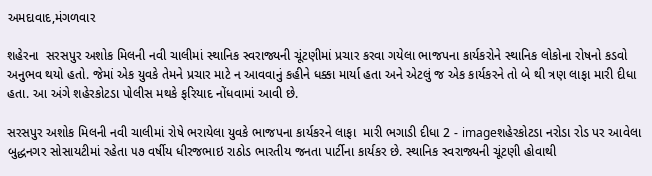અમદાવાદ,મંગળવાર

શહેરના  સરસપુર અશોક મિલની નવી ચાલીમાં સ્થાનિક સ્વરાજ્યની ચૂંટણીમાં પ્રચાર કરવા ગયેલા ભાજપના કાર્યકરોને સ્થાનિક લોકોના રોષનો કડવો અનુભવ થયો હતો. જેમાં એક યુવકે તેમને પ્રચાર માટે ન આવવાનું કહીને ધક્કા માર્યા હતા અને એટલું જ એક કાર્યકરને તો બે થી ત્રણ લાફા મારી દીધા હતા. આ અંગે શહેરકોટડા પોલીસ મથકે ફરિયાદ નોંધવામાં આવી છે.

સરસપુર અશોક મિલની નવી ચાલીમાં રોષે ભરાયેલા યુવકે ભાજપના કાર્યકરને લાફા  મારી ભગાડી દીધા 2 - imageશહેરકોટડા નરોડા રોડ પર આવેલા બુદ્ધનગર સોસાયટીમાં રહેતા ૫૭ વર્ષીય ધીરજભાઇ રાઠોડ ભારતીય જનતા પાર્ટીના કાર્યકર છે. સ્થાનિક સ્વરાજ્યની ચૂંટણી હોવાથી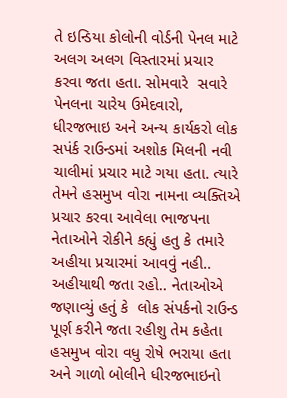તે ઇન્ડિયા કોલોની વોર્ડની પેનલ માટે અલગ અલગ વિસ્તારમાં પ્રચાર કરવા જતા હતા. સોમવારે  સવારે પેનલના ચારેય ઉમેદવારો, ધીરજભાઇ અને અન્ય કાર્યકરો લોક સપંર્ક રાઉન્ડમાં અશોક મિલની નવી ચાલીમાં પ્રચાર માટે ગયા હતા. ત્યારે તેમને હસમુખ વોરા નામના વ્યક્તિએ પ્રચાર કરવા આવેલા ભાજપના નેતાઓને રોકીને કહ્યું હતુ કે તમારે અહીયા પ્રચારમાં આવવું નહી.. અહીયાથી જતા રહો.. નેતાઓએ જણાવ્યું હતું કે  લોક સંપર્કનો રાઉન્ડ પૂર્ણ કરીને જતા રહીશુ તેમ કહેતા હસમુખ વોરા વધુ રોષે ભરાયા હતા અને ગાળો બોલીને ધીરજભાઇનો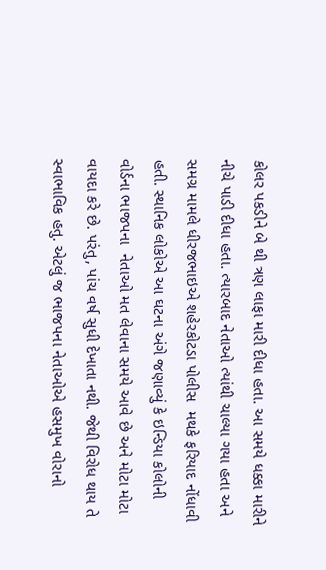કોલર પકડીને બે થી ત્રણ લાફા મારી દીધા હતા. આ સમયે ધક્કા મારીને નીચે પાડી દીધા હતા. ત્યારબાદ નેતાઓ ત્યાંથી ચાલ્યા ગયા હતા અને સમગ્ર મામલે ધીરજભાઇએ શહેરકોટડા પોલીસ  મથકે ફરિયાદ નોંધાવી હતી. સ્થાનિક લોકોએ આ ઘટના અંગે જણાવ્યું કે ઇન્ડિયા કોલોની વોર્ડના ભાજપના  નેતાઓ મત લેવાના સમયે આવે છે અને મોટા મોટા  વાયદા કરે છે. પરંતુ, પાંચ વર્ષ સુધી દેખાતા નથી. જેથી વિરોધ થાય તે સ્વાભાવિક હતુ. એટલું જ ભાજપના નેતાઓએ હસમુખ વોરાનો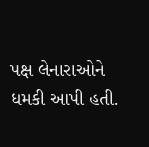પક્ષ લેનારાઓને ધમકી આપી હતી.